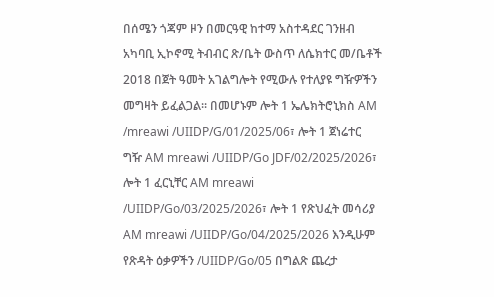በሰሜን ጎጃም ዞን በመርዓዊ ከተማ አስተዳደር ገንዘብ አካባቢ ኢኮኖሚ ትብብር ጽ/ቤት ውስጥ ለሴክተር መ/ቤቶች 2018 በጀት ዓመት አገልግሎት የሚውሉ የተለያዩ ግዥዎችን መግዛት ይፈልጋል፡፡ በመሆኑም ሎት 1 ኤሌክትሮኒክስ AM /mreawi /UIIDP/G/01/2025/06፣ ሎት 1 ጀነሬተር ግዥ AM mreawi /UIIDP/Go JDF/02/2025/2026፣ ሎት 1 ፈርኒቸር AM mreawi /UIIDP/Go/03/2025/2026፣ ሎት 1 የጽህፈት መሳሪያ AM mreawi /UIIDP/Go/04/2025/2026 እንዲሁም የጽዳት ዕቃዎችን /UIIDP/Go/05 በግልጽ ጨረታ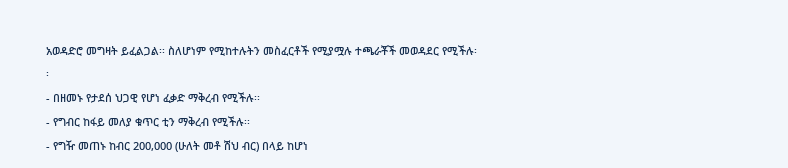አወዳድሮ መግዛት ይፈልጋል፡፡ ስለሆነም የሚከተሉትን መስፈርቶች የሚያሟሉ ተጫራቾች መወዳደር የሚችሉ፡፡
- በዘመኑ የታደሰ ህጋዊ የሆነ ፈቃድ ማቅረብ የሚችሉ፡፡
- የግብር ከፋይ መለያ ቁጥር ቲን ማቅረብ የሚችሉ፡፡
- የግዥ መጠኑ ከብር 200,000 (ሁለት መቶ ሽህ ብር) በላይ ከሆነ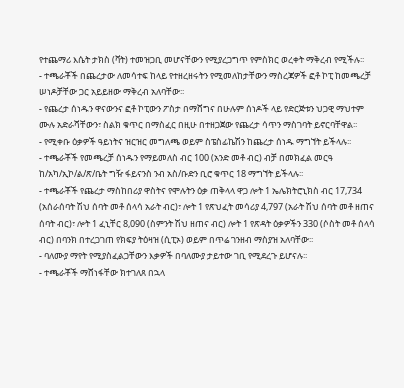የተጨማሪ እሴት ታክስ (ቫት) ተመዝጋቢ መሆናቸውን የሚያረጋግጥ የምስክር ወረቀት ማቅረብ የሚችሉ፡፡
- ተጫራቾች በጨረታው ለመሳተፍ ከላይ የተዘረዘሩትን የሚመለከታቸውን ማስረጃዎች ፎቶ ኮፒ ከመጫረቻ ሠነዶቻቸው ጋር አይይዘው ማቅረብ አለባቸው፡፡
- የጨረታ ሰነዱን ዋናውንና ፎቶ ኮፒውን ፖስታ በማሸግና በሁሉም ሰነዶች ላይ የድርጅቱን ህጋዊ ማህተም ሙሉ አድራሻቸውን፣ ስልክ ቁጥር በማስፈር በዚሁ በተዘጋጀው የጨረታ ሳጥን ማስገባት ይኖርባቸዋል፡፡
- የሚቀቡ ዕቃዎች ዓይነትና ዝርዝር መግለጫ ወይም ስፔስፊኬሽን ከጨረታ ሰነዱ ማግኘት ይችላሉ፡፡
- ተጫራቾች የመጫረቻ ሰነዱን የማይመለስ ብር 100 (አንድ መቶ ብር) ብቻ በመክፈል መርዓ ከ/አካ/ኢኮ/ል/ጽ/ቤት ግዥ ፋይናንስ ንብ አስ/ቡድን ቢሮ ቁጥር 18 ማግኘት ይችላሉ፡፡
- ተጫራቾች የጨረታ ማስከበሪያ ዋስትና የሞሉትን ዕቃ ጠቅላላ ዋጋ ሎት 1 ኤሌክትሮኒክስ ብር 17,734 (አሰራሰባት ሽህ ሰባት መቶ ሰላሳ አራት ብር)፣ ሎት 1 የጽህፈት መሳሪያ 4,797 (አራት ሽህ ሰባት መቶ ዘጠና ሰባት ብር)፣ ሎት 1 ፈኒቸር 8,090 (ስምንት ሽህ ዘጠና ብር) ሎት 1 የጽዳት ዕቃዎችን 330 (ሶስት መቶ ሰላሳ ብር) በባንክ በተረጋገጠ የክፍያ ትዕዛዝ (ሲፒኦ) ወይም በጥሬ ገንዘብ ማስያዝ አለባቸው፡፡
- ባለሙያ ማየት የሚያስፈልጋቸውን እቃዎች በባለሙያ ታይተው ገቢ የሚደረጉ ይሆናሉ፡፡
- ተጫራቾች ማሸነፋቸው ክተገለጸ በኋላ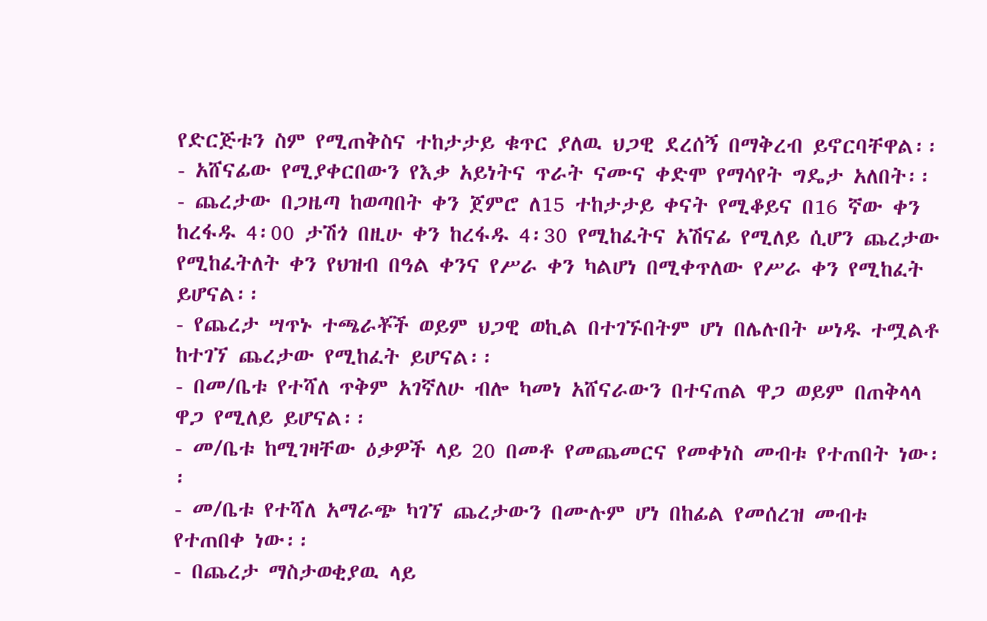የድርጅቱን ስም የሚጠቅስና ተከታታይ ቁጥር ያለዉ ህጋዊ ደረሰኝ በማቅረብ ይኖርባቸዋል፡፡
- አሸናፊው የሚያቀርበውን የእቃ አይነትና ጥራት ናሙና ቀድሞ የማሳየት ግዴታ አለበት፡፡
- ጨረታው በጋዜጣ ከወጣበት ቀን ጀምሮ ለ15 ተከታታይ ቀናት የሚቆይና በ16 ኛው ቀን ከረፋዱ 4፡00 ታሽጎ በዚሁ ቀን ከረፋዱ 4፡30 የሚከፈትና አሽናፊ የሚለይ ሲሆን ጨረታው የሚከፈትለት ቀን የህዝብ በዓል ቀንና የሥራ ቀን ካልሆነ በሚቀጥለው የሥራ ቀን የሚከፈት ይሆናል፡፡
- የጨረታ ሣጥኑ ተጫራቾች ወይም ህጋዊ ወኪል በተገኙበትም ሆነ በሌሉበት ሠነዱ ተሟልቶ ከተገኘ ጨረታው የሚከፈት ይሆናል፡፡
- በመ/ቤቱ የተሻለ ጥቅም አገኛለሁ ብሎ ካመነ አሸናራውን በተናጠል ዋጋ ወይም በጠቅላላ ዋጋ የሚለይ ይሆናል፡፡
- መ/ቤቱ ከሚገዛቸው ዕቃዎች ላይ 20 በመቶ የመጨመርና የመቀነስ መብቱ የተጠበት ነው፡፡
- መ/ቤቱ የተሻለ አማራጭ ካገኘ ጨረታውን በሙሉም ሆነ በከፊል የመሰረዝ መብቱ የተጠበቀ ነው፡፡
- በጨረታ ማስታወቂያዉ ላይ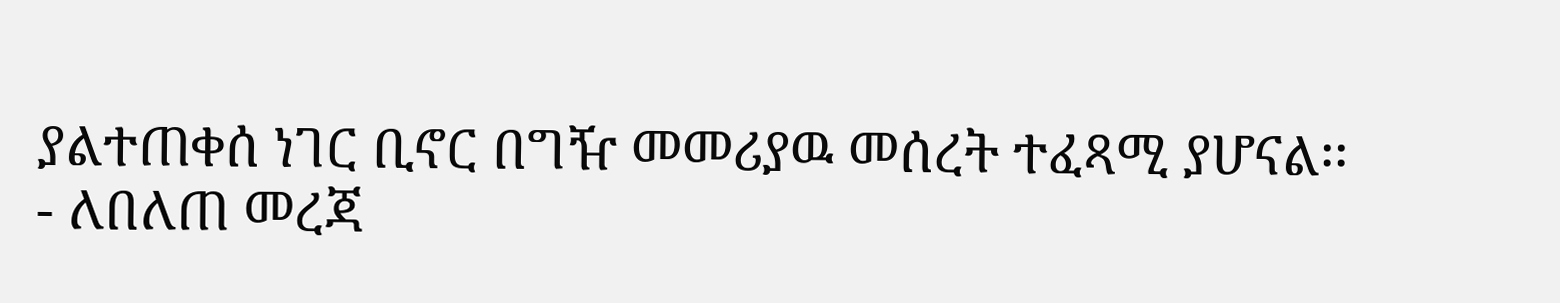ያልተጠቀሰ ነገር ቢኖር በግዥ መመሪያዉ መሰረት ተፈጻሚ ያሆናል፡፡
- ለበለጠ መረጃ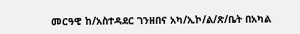መርዓዊ ከ/አስተዳደር ገንዘበና አካ/ኢኮ/ል/ጽ/ቤት በአካል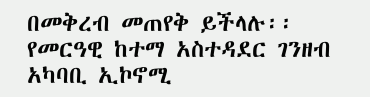በመቅረብ መጠየቅ ይችላሉ፡፡
የመርዓዊ ከተማ አስተዳደር ገንዘብ አካባቢ ኢኮኖሚ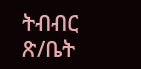ትብብር ጽ/ቤት